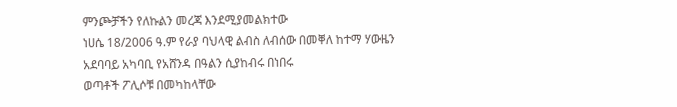ምንጮቻችን የለኩልን መረጃ እንደሚያመልክተው
ነሀሴ 18/2006 ዓ.ም የራያ ባህላዊ ልብስ ለብሰው በመቐለ ከተማ ሃውዜን አደባባይ አካባቢ የአሸንዳ በዓልን ሲያከብሩ በነበሩ
ወጣቶች ፖሊሶቹ በመካከላቸው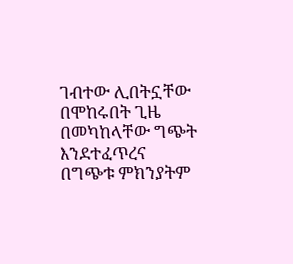ገብተው ሊበትኗቸው በሞከሩበት ጊዜ በመካከላቸው ግጭት እንደተፈጥረና በግጭቱ ምክንያትም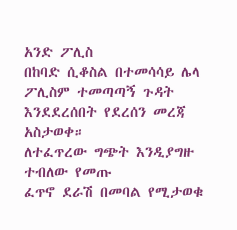አንድ ፖሊስ
በከባድ ሲቆስል በተመሳሳይ ሌላ ፖሊስም ተመጣጣኝ ጉዳት እንደደረሰበት የደረሰን መረጃ አስታወቀ።
ለተፈጥረው ግጭት እንዲያግዙ ተብለው የመጡ
ፈጥኖ ደራሽ በመባል የሚታወቁ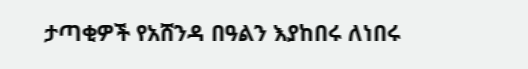ታጣቂዎች የአሸንዳ በዓልን እያከበሩ ለነበሩ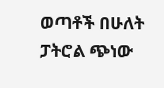ወጣቶች በሁለት ፓትሮል ጭነው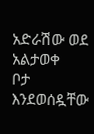አድራሽው ወደ አልታወቀ
ቦታ እንደወሰዷቸው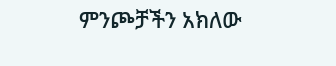ምንጮቻችን አክለው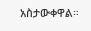አስታውቀዋል።